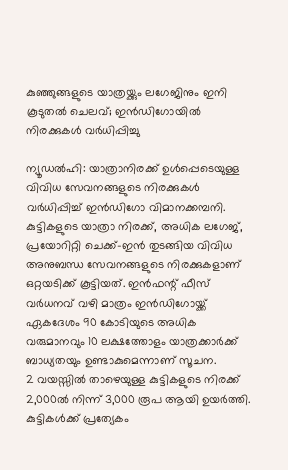കുഞ്ഞുങ്ങളുടെ യാത്രയ്ക്കും ലഗേജിനും ഇനി കൂടുതൽ ചെലവ്; ഇൻഡിഗോയിൽ നിരക്കുകൾ വർധിപ്പിച്ചു

ന്യൂഡൽഹി: യാത്രാനിരക്ക് ഉൾപ്പെടെയുള്ള വിവിധ സേവനങ്ങളുടെ നിരക്കുകൾ വർധിപ്പിച്ച് ഇൻഡിഗോ വിമാനക്കമ്പനി. കുട്ടികളുടെ യാത്രാ നിരക്ക്, അധിക ലഗേജ്, പ്രയോറിറ്റി ചെക്ക്-ഇൻ തുടങ്ങിയ വിവിധ അനുബന്ധ സേവനങ്ങളുടെ നിരക്കുകളാണ് ഒറ്റയടിക്ക് കൂട്ടിയത്. ഇൻഫന്റ് ഫീസ് വർധനവ് വഴി മാത്രം ഇൻഡിഗോയ്ക്ക് ഏകദേശം 90 കോടിയുടെ അധിക വരുമാനവും 10 ലക്ഷത്തോളം യാത്രക്കാർക്ക് ബാധ്യതയും ഉണ്ടാകുമെന്നാണ് സൂചന.
2 വയസ്സിൽ താഴെയുള്ള കുട്ടികളുടെ നിരക്ക് 2,000ൽ നിന്ന് 3,000 രൂപ ആയി ഉയർത്തി. കുട്ടികൾക്ക് പ്രത്യേകം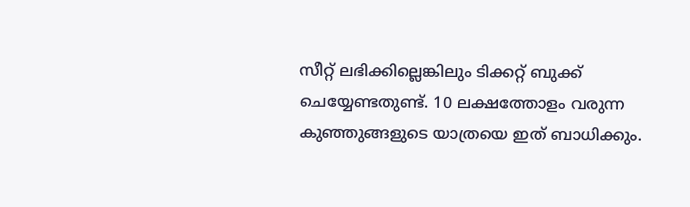സീറ്റ് ലഭിക്കില്ലെങ്കിലും ടിക്കറ്റ് ബുക്ക് ചെയ്യേണ്ടതുണ്ട്. 10 ലക്ഷത്തോളം വരുന്ന കുഞ്ഞുങ്ങളുടെ യാത്രയെ ഇത് ബാധിക്കും.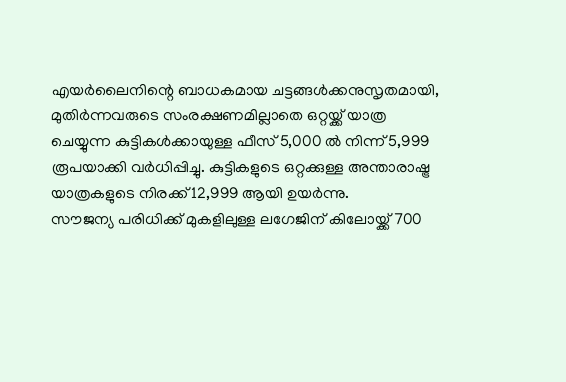എയർലൈനിന്റെ ബാധകമായ ചട്ടങ്ങൾക്കനുസൃതമായി, മുതിർന്നവരുടെ സംരക്ഷണമില്ലാതെ ഒറ്റയ്ക്ക് യാത്ര ചെയ്യുന്ന കുട്ടികൾക്കായുള്ള ഫീസ് 5,000 ൽ നിന്ന് 5,999 രൂപയാക്കി വർധിപ്പിച്ചു. കുട്ടികളുടെ ഒറ്റക്കുള്ള അന്താരാഷ്ട്ര യാത്രകളുടെ നിരക്ക് 12,999 ആയി ഉയർന്നു.
സൗജന്യ പരിധിക്ക് മുകളിലുള്ള ലഗേജിന് കിലോയ്ക്ക് 700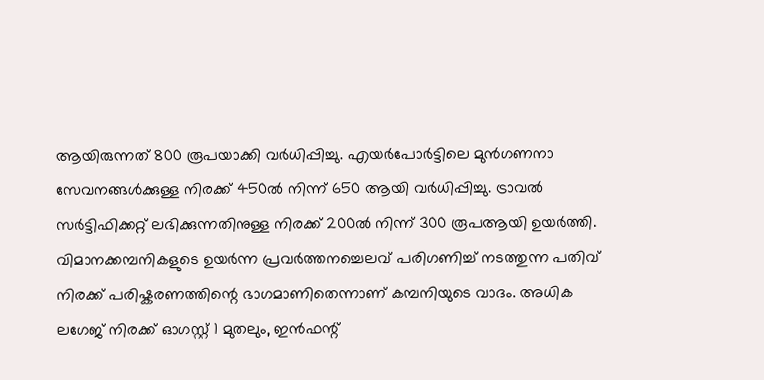ആയിരുന്നത് 800 രൂപയാക്കി വർധിപ്പിച്ചു. എയർപോർട്ടിലെ മുൻഗണനാ സേവനങ്ങൾക്കുള്ള നിരക്ക് 450ൽ നിന്ന് 650 ആയി വർധിപ്പിച്ചു. ട്രാവൽ സർട്ടിഫിക്കറ്റ് ലഭിക്കുന്നതിനുള്ള നിരക്ക് 200ൽ നിന്ന് 300 രൂപആയി ഉയർത്തി.
വിമാനക്കമ്പനികളുടെ ഉയർന്ന പ്രവർത്തനച്ചെലവ് പരിഗണിച്ച് നടത്തുന്ന പതിവ് നിരക്ക് പരിഷ്കരണത്തിന്റെ ഭാഗമാണിതെന്നാണ് കമ്പനിയുടെ വാദം. അധിക ലഗേജ് നിരക്ക് ഓഗസ്റ്റ് 1 മുതലും, ഇൻഫന്റ്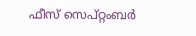ഫീസ് സെപ്റ്റംബർ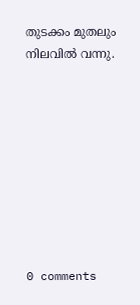തുടക്കം മുതലും നിലവിൽ വന്നു.









0 comments